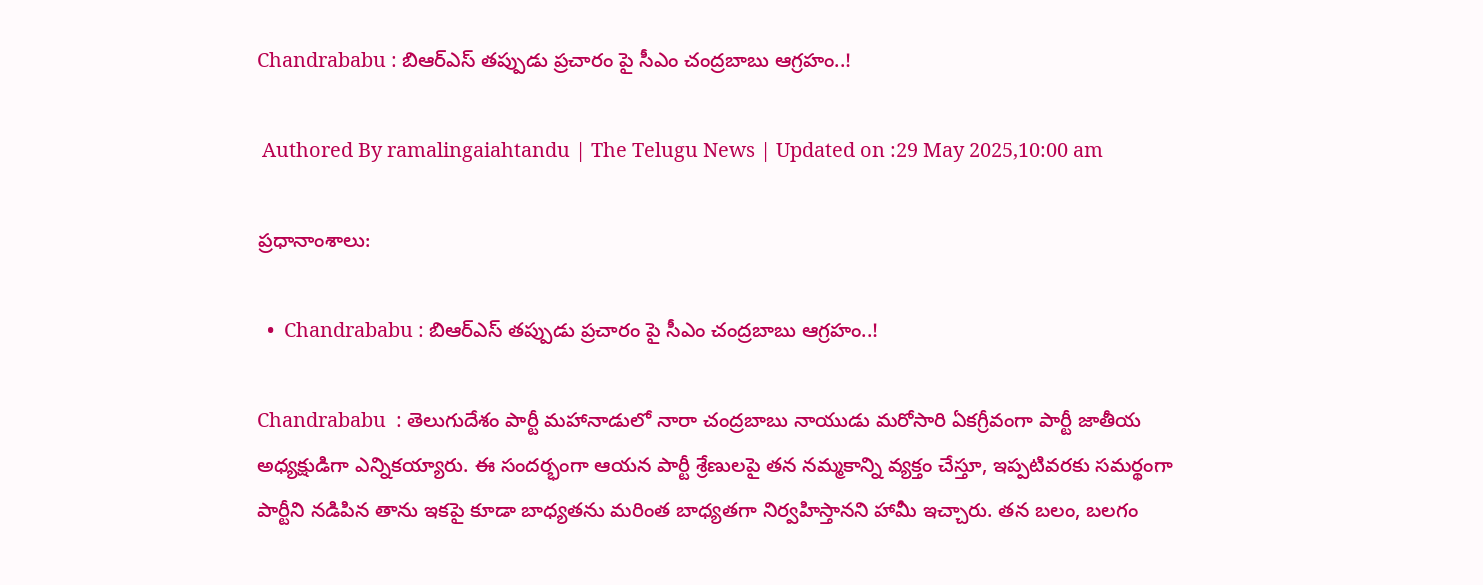Chandrababu : బిఆర్ఎస్ తప్పుడు ప్రచారం పై సీఎం చంద్రబాబు ఆగ్రహం..!

 Authored By ramalingaiahtandu | The Telugu News | Updated on :29 May 2025,10:00 am

ప్రధానాంశాలు:

  •  Chandrababu : బిఆర్ఎస్ తప్పుడు ప్రచారం పై సీఎం చంద్రబాబు ఆగ్రహం..!

Chandrababu  : తెలుగుదేశం పార్టీ మహానాడులో నారా చంద్రబాబు నాయుడు మరోసారి ఏకగ్రీవంగా పార్టీ జాతీయ అధ్యక్షుడిగా ఎన్నికయ్యారు. ఈ సందర్భంగా ఆయన పార్టీ శ్రేణులపై తన నమ్మకాన్ని వ్యక్తం చేస్తూ, ఇప్పటివరకు సమర్థంగా పార్టీని నడిపిన తాను ఇకపై కూడా బాధ్యతను మరింత బాధ్యతగా నిర్వహిస్తానని హామీ ఇచ్చారు. తన బలం, బలగం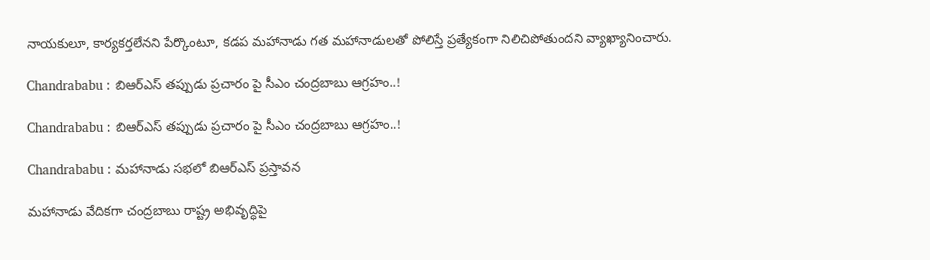నాయకులూ, కార్యకర్తలేనని పేర్కొంటూ, కడప మహానాడు గత మహానాడులతో పోలిస్తే ప్రత్యేకంగా నిలిచిపోతుందని వ్యాఖ్యానించారు.

Chandrababu : బిఆర్ఎస్ తప్పుడు ప్రచారం పై సీఎం చంద్రబాబు ఆగ్రహం..!

Chandrababu : బిఆర్ఎస్ తప్పుడు ప్రచారం పై సీఎం చంద్రబాబు ఆగ్రహం..!

Chandrababu : మహానాడు సభలో బిఆర్ఎస్ ప్రస్తావన

మహానాడు వేదికగా చంద్రబాబు రాష్ట్ర అభివృద్ధిపై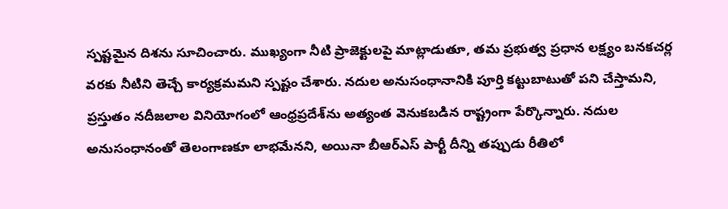స్పష్టమైన దిశను సూచించారు. ముఖ్యంగా నీటి ప్రాజెక్టులపై మాట్లాడుతూ, తమ ప్రభుత్వ ప్రధాన లక్ష్యం బనకచర్ల వరకు నీటిని తెచ్చే కార్యక్రమమని స్పష్టం చేశారు. నదుల అనుసంధానానికి పూర్తి కట్టుబాటుతో పని చేస్తామని, ప్రస్తుతం నదీజలాల వినియోగంలో ఆంధ్రప్రదేశ్‌ను అత్యంత వెనుకబడిన రాష్ట్రంగా పేర్కొన్నారు. నదుల అనుసంధానంతో తెలంగాణకూ లాభమేనని, అయినా బీఆర్ఎస్ పార్టీ దీన్ని తప్పుడు రీతిలో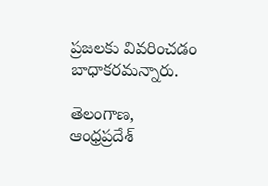ప్రజలకు వివరించడం బాధాకరమన్నారు.

తెలంగాణ, ఆంధ్రప్రదేశ్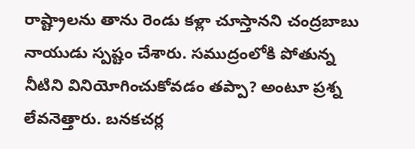రాష్ట్రాలను తాను రెండు కళ్లా చూస్తానని చంద్రబాబు నాయుడు స్పష్టం చేశారు. సముద్రంలోకి పోతున్న నీటిని వినియోగించుకోవడం తప్పా? అంటూ ప్రశ్న లేవనెత్తారు. బనకచర్ల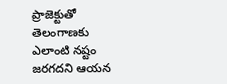ప్రాజెక్టుతో తెలంగాణకు ఎలాంటి నష్టం జరగదని ఆయన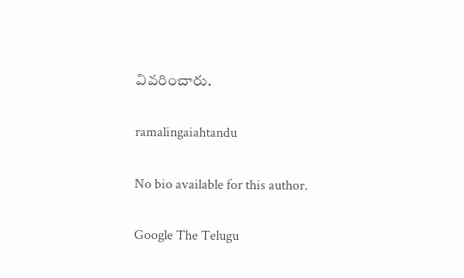వివరించారు.

ramalingaiahtandu

No bio available for this author.

Google The Telugu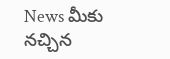News మీకు నచ్చిన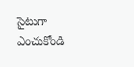సైటుగా ఎంచుకోండి